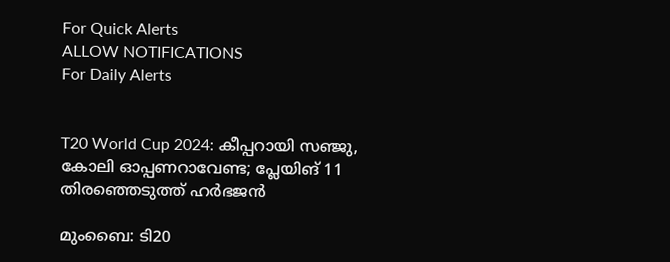For Quick Alerts
ALLOW NOTIFICATIONS
For Daily Alerts


T20 World Cup 2024: കീപ്പറായി സഞ്ജു, കോലി ഓപ്പണറാവേണ്ട; പ്ലേയിങ് 11 തിരഞ്ഞെടുത്ത് ഹര്‍ഭജന്‍

മുംബൈ: ടി20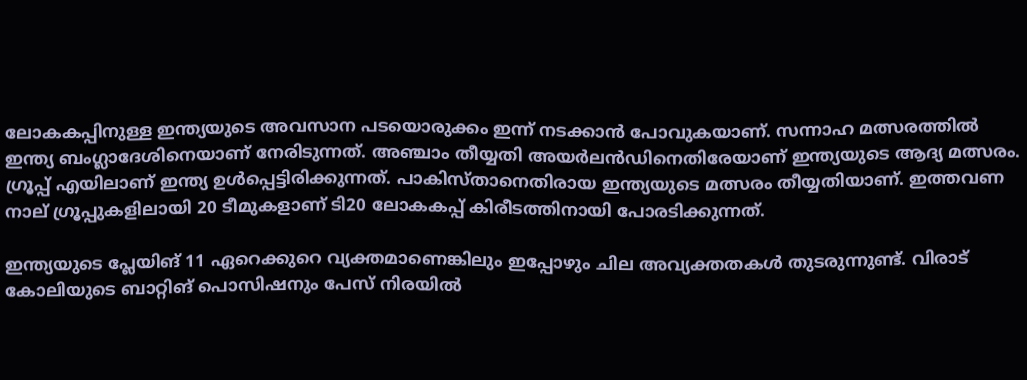ലോകകപ്പിനുള്ള ഇന്ത്യയുടെ അവസാന പടയൊരുക്കം ഇന്ന് നടക്കാന്‍ പോവുകയാണ്. സന്നാഹ മത്സരത്തില്‍ ഇന്ത്യ ബംഗ്ലാദേശിനെയാണ് നേരിടുന്നത്. അഞ്ചാം തീയ്യതി അയര്‍ലന്‍ഡിനെതിരേയാണ് ഇന്ത്യയുടെ ആദ്യ മത്സരം. ഗ്രൂപ്പ് എയിലാണ് ഇന്ത്യ ഉള്‍പ്പെട്ടിരിക്കുന്നത്. പാകിസ്താനെതിരായ ഇന്ത്യയുടെ മത്സരം തീയ്യതിയാണ്. ഇത്തവണ നാല് ഗ്രൂപ്പുകളിലായി 20 ടീമുകളാണ് ടി20 ലോകകപ്പ് കിരീടത്തിനായി പോരടിക്കുന്നത്.

ഇന്ത്യയുടെ പ്ലേയിങ് 11 ഏറെക്കുറെ വ്യക്തമാണെങ്കിലും ഇപ്പോഴും ചില അവ്യക്തതകള്‍ തുടരുന്നുണ്ട്. വിരാട് കോലിയുടെ ബാറ്റിങ് പൊസിഷനും പേസ് നിരയില്‍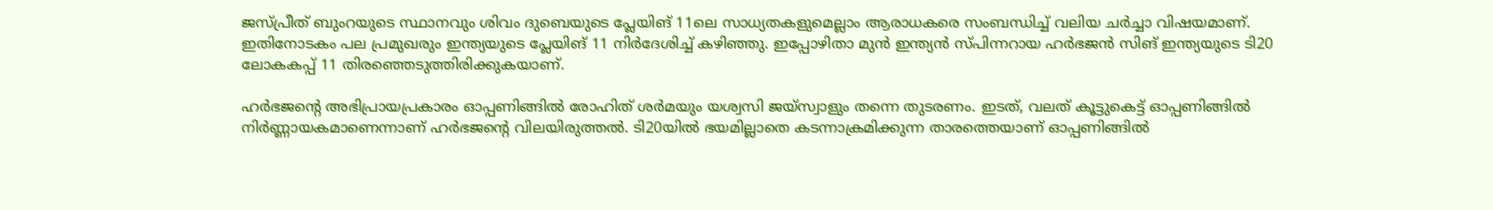ജസ്പ്രീത് ബുംറയുടെ സ്ഥാനവും ശിവം ദുബെയുടെ പ്ലേയിങ് 11ലെ സാധ്യതകളുമെല്ലാം ആരാധകരെ സംബന്ധിച്ച് വലിയ ചര്‍ച്ചാ വിഷയമാണ്. ഇതിനോടകം പല പ്രമുഖരും ഇന്ത്യയുടെ പ്ലേയിങ് 11 നിര്‍ദേശിച്ച് കഴിഞ്ഞു. ഇപ്പോഴിതാ മുന്‍ ഇന്ത്യന്‍ സ്പിന്നറായ ഹര്‍ഭജന്‍ സിങ് ഇന്ത്യയുടെ ടി20 ലോകകപ്പ് 11 തിരഞ്ഞെടുത്തിരിക്കുകയാണ്.

ഹര്‍ഭജന്റെ അഭിപ്രായപ്രകാരം ഓപ്പണിങ്ങില്‍ രോഹിത് ശര്‍മയും യശ്വസി ജയ്‌സ്വാളും തന്നെ തുടരണം. ഇടത്, വലത് കൂട്ടുകെട്ട് ഓപ്പണിങ്ങില്‍ നിര്‍ണ്ണായകമാണെന്നാണ് ഹര്‍ഭജന്റെ വിലയിരുത്തല്‍. ടി20യില്‍ ഭയമില്ലാതെ കടന്നാക്രമിക്കുന്ന താരത്തെയാണ് ഓപ്പണിങ്ങില്‍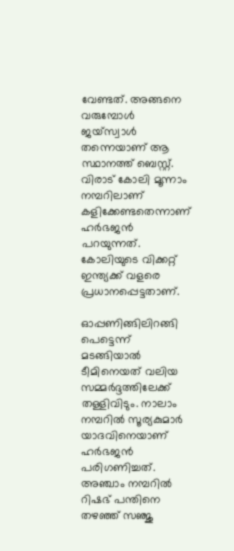വേണ്ടത്. അങ്ങനെ വരുമ്പോള്‍ ജയ്‌സ്വാള്‍ തന്നെയാണ് ആ സ്ഥാനത്ത് ബെസ്റ്റ്. വിരാട് കോലി മൂന്നാം നമ്പറിലാണ് കളിക്കേണ്ടതെന്നാണ് ഹര്‍ഭജന്‍ പറയുന്നത്. കോലിയുടെ വിക്കറ്റ് ഇന്ത്യക്ക് വളരെ പ്രധാനപ്പെട്ടതാണ്.

ഓപ്പണിങ്ങിലിറങ്ങി പെട്ടെന്ന് മടങ്ങിയാല്‍ ടീമിനെയത് വലിയ സമ്മര്‍ദ്ദത്തിലേക്ക് തള്ളിവിടും. നാലാം നമ്പറില്‍ സൂര്യകുമാര്‍ യാദവിനെയാണ് ഹര്‍ഭജന്‍ പരിഗണിച്ചത്. അഞ്ചാം നമ്പറില്‍ റിഷഭ് പന്തിനെ തഴഞ്ഞ് സഞ്ജു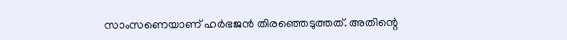സാംസണെയാണ് ഹര്‍ഭജന്‍ തിരഞ്ഞെടുത്തത്. അതിന്റെ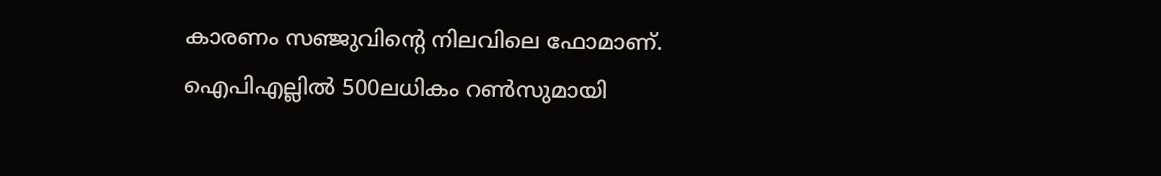കാരണം സഞ്ജുവിന്റെ നിലവിലെ ഫോമാണ്. ഐപിഎല്ലില്‍ 500ലധികം റണ്‍സുമായി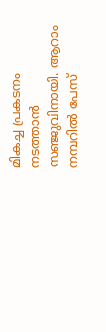മികച്ച പ്രകടനം നടത്താന്‍ സഞ്ജുവിനായി. ആറാം നമ്പറില്‍ പേസ്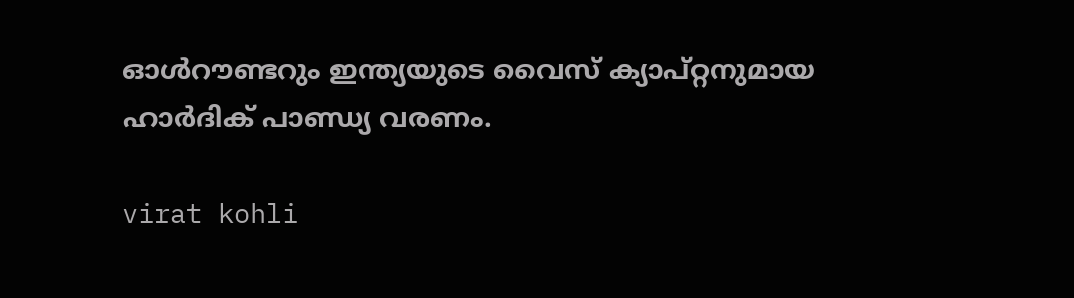ഓള്‍റൗണ്ടറും ഇന്ത്യയുടെ വൈസ് ക്യാപ്റ്റനുമായ ഹാര്‍ദിക് പാണ്ഡ്യ വരണം.

virat kohli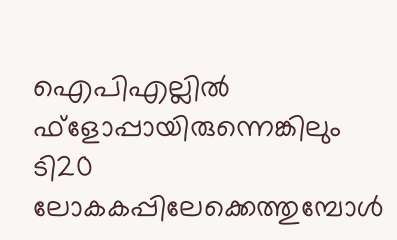ഐപിഎല്ലില്‍ ഫ്‌ളോപ്പായിരുന്നെങ്കിലും ടി20 ലോകകപ്പിലേക്കെത്തുമ്പോള്‍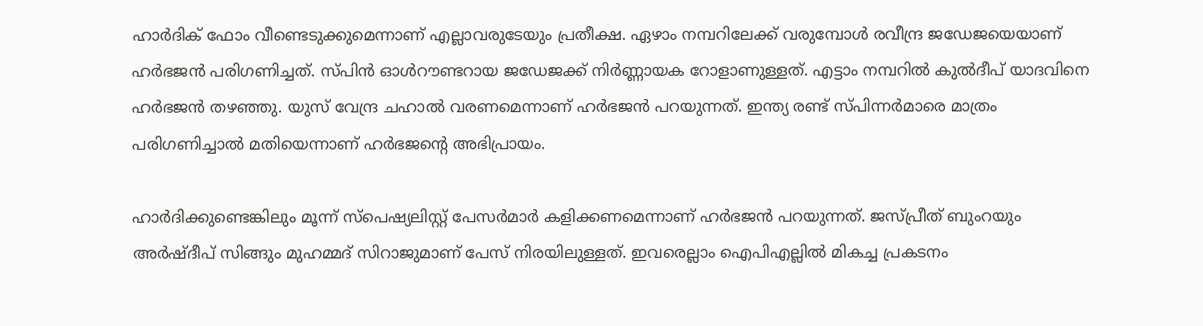ഹാര്‍ദിക് ഫോം വീണ്ടെടുക്കുമെന്നാണ് എല്ലാവരുടേയും പ്രതീക്ഷ. ഏഴാം നമ്പറിലേക്ക് വരുമ്പോള്‍ രവീന്ദ്ര ജഡേജയെയാണ് ഹര്‍ഭജന്‍ പരിഗണിച്ചത്. സ്പിന്‍ ഓള്‍റൗണ്ടറായ ജഡേജക്ക് നിര്‍ണ്ണായക റോളാണുള്ളത്. എട്ടാം നമ്പറില്‍ കുല്‍ദീപ് യാദവിനെ ഹര്‍ഭജന്‍ തഴഞ്ഞു. യുസ് വേന്ദ്ര ചഹാല്‍ വരണമെന്നാണ് ഹര്‍ഭജന്‍ പറയുന്നത്. ഇന്ത്യ രണ്ട് സ്പിന്നര്‍മാരെ മാത്രം പരിഗണിച്ചാല്‍ മതിയെന്നാണ് ഹര്‍ഭജന്റെ അഭിപ്രായം.

ഹാര്‍ദിക്കുണ്ടെങ്കിലും മൂന്ന് സ്‌പെഷ്യലിസ്റ്റ് പേസര്‍മാര്‍ കളിക്കണമെന്നാണ് ഹര്‍ഭജന്‍ പറയുന്നത്. ജസ്പ്രീത് ബുംറയും അര്‍ഷ്ദീപ് സിങ്ങും മുഹമ്മദ് സിറാജുമാണ് പേസ് നിരയിലുള്ളത്. ഇവരെല്ലാം ഐപിഎല്ലില്‍ മികച്ച പ്രകടനം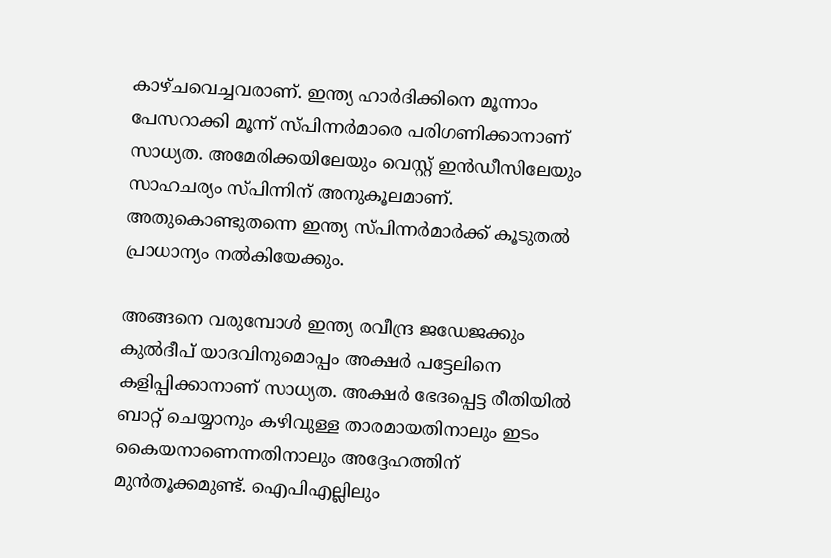കാഴ്ചവെച്ചവരാണ്. ഇന്ത്യ ഹാര്‍ദിക്കിനെ മൂന്നാം പേസറാക്കി മൂന്ന് സ്പിന്നര്‍മാരെ പരിഗണിക്കാനാണ് സാധ്യത. അമേരിക്കയിലേയും വെസ്റ്റ് ഇന്‍ഡീസിലേയും സാഹചര്യം സ്പിന്നിന് അനുകൂലമാണ്. അതുകൊണ്ടുതന്നെ ഇന്ത്യ സ്പിന്നര്‍മാര്‍ക്ക് കൂടുതല്‍ പ്രാധാന്യം നല്‍കിയേക്കും.

അങ്ങനെ വരുമ്പോള്‍ ഇന്ത്യ രവീന്ദ്ര ജഡേജക്കും കുല്‍ദീപ് യാദവിനുമൊപ്പം അക്ഷര്‍ പട്ടേലിനെ കളിപ്പിക്കാനാണ് സാധ്യത. അക്ഷര്‍ ഭേദപ്പെട്ട രീതിയില്‍ ബാറ്റ് ചെയ്യാനും കഴിവുള്ള താരമായതിനാലും ഇടം കൈയനാണെന്നതിനാലും അദ്ദേഹത്തിന് മുന്‍തൂക്കമുണ്ട്. ഐപിഎല്ലിലും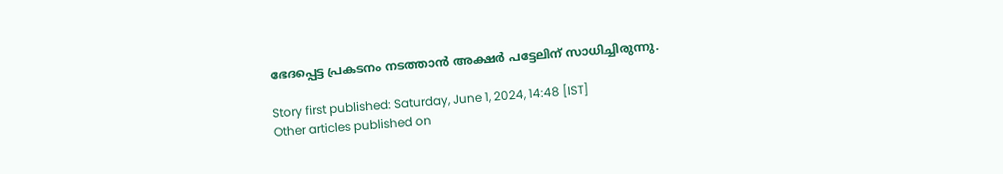ഭേദപ്പെട്ട പ്രകടനം നടത്താന്‍ അക്ഷര്‍ പട്ടേലിന് സാധിച്ചിരുന്നു.

Story first published: Saturday, June 1, 2024, 14:48 [IST]
Other articles published on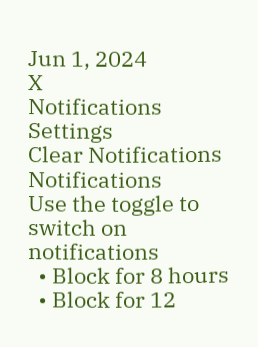Jun 1, 2024
X
Notifications
Settings
Clear Notifications
Notifications
Use the toggle to switch on notifications
  • Block for 8 hours
  • Block for 12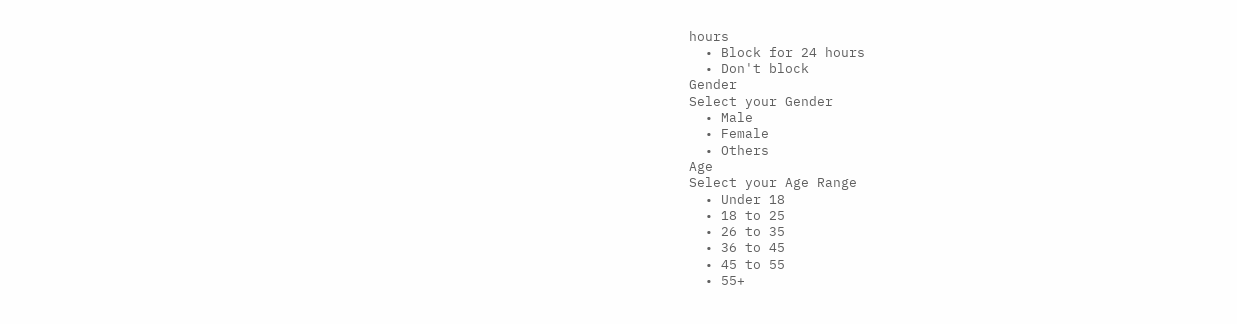hours
  • Block for 24 hours
  • Don't block
Gender
Select your Gender
  • Male
  • Female
  • Others
Age
Select your Age Range
  • Under 18
  • 18 to 25
  • 26 to 35
  • 36 to 45
  • 45 to 55
  • 55+